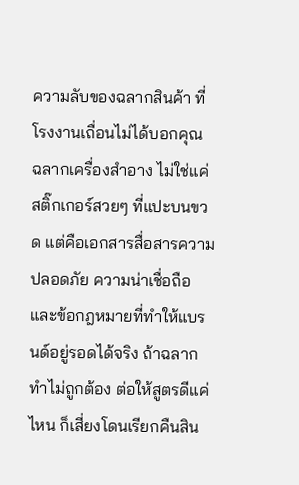ความลับของฉลากสินค้า ที่โรงงานเถื่อนไม่ได้บอกคุณ
ฉลากเครื่องสำอาง ไม่ใช่แค่สติ๊กเกอร์สวยๆ ที่แปะบนขวด แต่คือเอกสารสื่อสารความปลอดภัย ความน่าเชื่อถือ และข้อกฎหมายที่ทำให้แบรนด์อยู่รอดได้จริง ถ้าฉลากทำไม่ถูกต้อง ต่อให้สูตรดีแค่ไหน ก็เสี่ยงโดนเรียกคืนสิน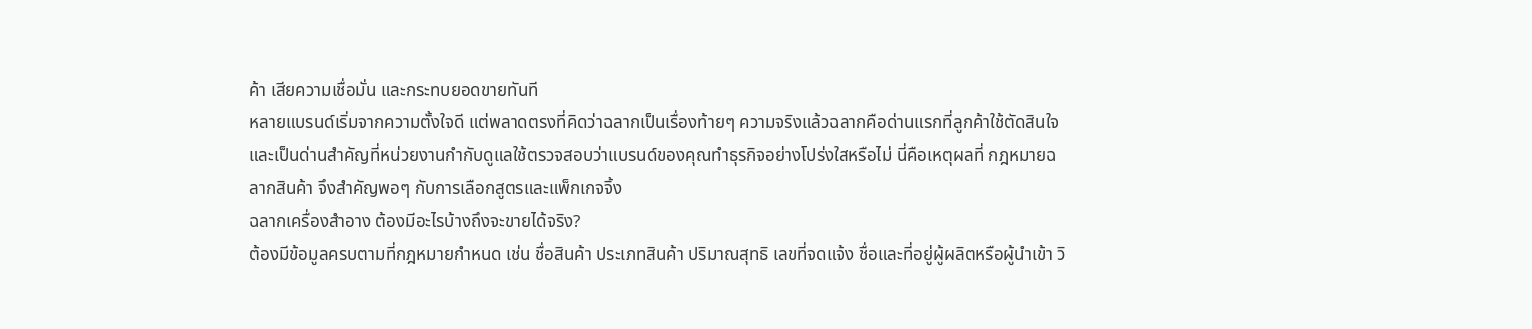ค้า เสียความเชื่อมั่น และกระทบยอดขายทันที
หลายแบรนด์เริ่มจากความตั้งใจดี แต่พลาดตรงที่คิดว่าฉลากเป็นเรื่องท้ายๆ ความจริงแล้วฉลากคือด่านแรกที่ลูกค้าใช้ตัดสินใจ และเป็นด่านสำคัญที่หน่วยงานกำกับดูแลใช้ตรวจสอบว่าแบรนด์ของคุณทำธุรกิจอย่างโปร่งใสหรือไม่ นี่คือเหตุผลที่ กฎหมายฉลากสินค้า จึงสำคัญพอๆ กับการเลือกสูตรและแพ็กเกจจิ้ง
ฉลากเครื่องสำอาง ต้องมีอะไรบ้างถึงจะขายได้จริง?
ต้องมีข้อมูลครบตามที่กฎหมายกำหนด เช่น ชื่อสินค้า ประเภทสินค้า ปริมาณสุทธิ เลขที่จดแจ้ง ชื่อและที่อยู่ผู้ผลิตหรือผู้นำเข้า วิ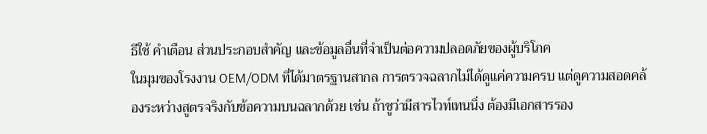ธีใช้ คำเตือน ส่วนประกอบสำคัญ และข้อมูลอื่นที่จำเป็นต่อความปลอดภัยของผู้บริโภค
ในมุมของโรงงาน OEM/ODM ที่ได้มาตรฐานสากล การตรวจฉลากไม่ได้ดูแค่ความครบ แต่ดูความสอดคล้องระหว่างสูตรจริงกับข้อความบนฉลากด้วย เช่น ถ้าชูว่ามีสารไวท์เทนนิ่ง ต้องมีเอกสารรอง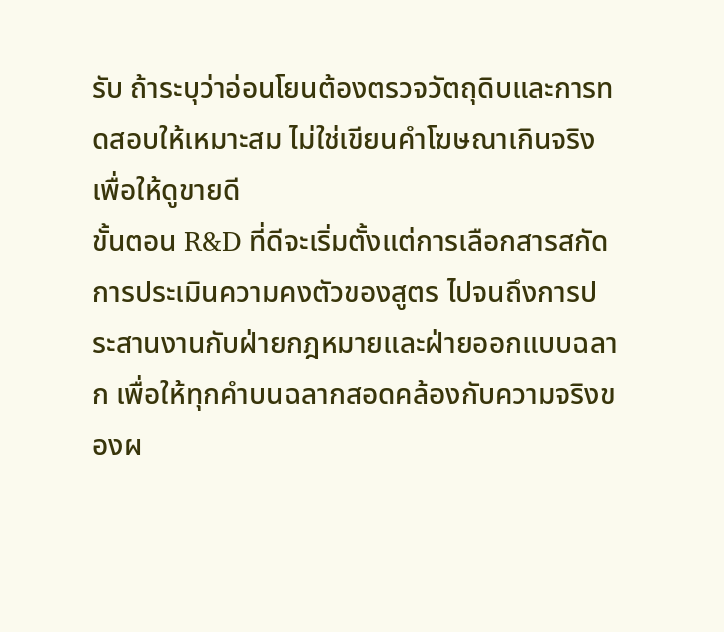รับ ถ้าระบุว่าอ่อนโยนต้องตรวจวัตถุดิบและการทดสอบให้เหมาะสม ไม่ใช่เขียนคำโฆษณาเกินจริงเพื่อให้ดูขายดี
ขั้นตอน R&D ที่ดีจะเริ่มตั้งแต่การเลือกสารสกัด การประเมินความคงตัวของสูตร ไปจนถึงการประสานงานกับฝ่ายกฎหมายและฝ่ายออกแบบฉลาก เพื่อให้ทุกคำบนฉลากสอดคล้องกับความจริงของผ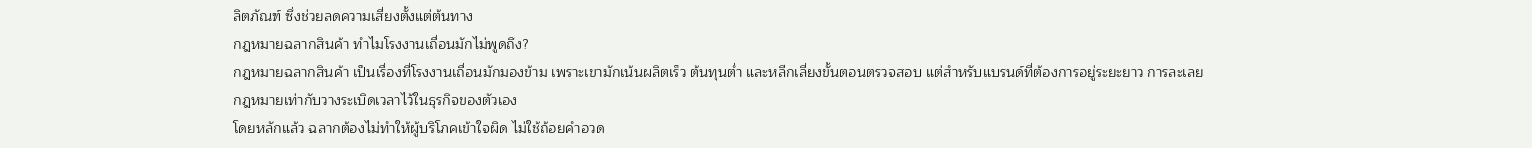ลิตภัณฑ์ ซึ่งช่วยลดความเสี่ยงตั้งแต่ต้นทาง
กฎหมายฉลากสินค้า ทำไมโรงงานเถื่อนมักไม่พูดถึง?
กฎหมายฉลากสินค้า เป็นเรื่องที่โรงงานเถื่อนมักมองข้าม เพราะเขามักเน้นผลิตเร็ว ต้นทุนต่ำ และหลีกเลี่ยงขั้นตอนตรวจสอบ แต่สำหรับแบรนด์ที่ต้องการอยู่ระยะยาว การละเลยกฎหมายเท่ากับวางระเบิดเวลาไว้ในธุรกิจของตัวเอง
โดยหลักแล้ว ฉลากต้องไม่ทำให้ผู้บริโภคเข้าใจผิด ไม่ใช้ถ้อยคำอวด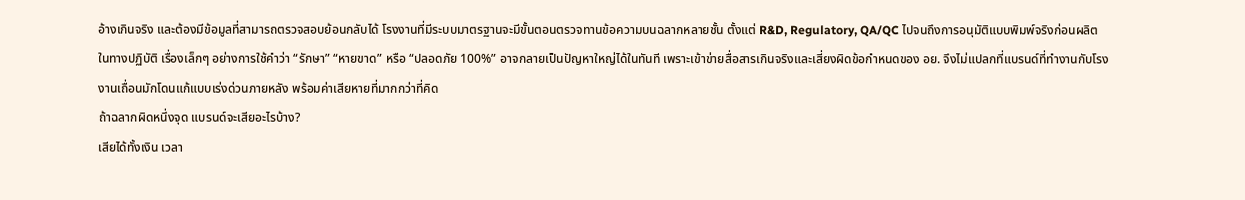อ้างเกินจริง และต้องมีข้อมูลที่สามารถตรวจสอบย้อนกลับได้ โรงงานที่มีระบบมาตรฐานจะมีขั้นตอนตรวจทานข้อความบนฉลากหลายชั้น ตั้งแต่ R&D, Regulatory, QA/QC ไปจนถึงการอนุมัติแบบพิมพ์จริงก่อนผลิต
ในทางปฏิบัติ เรื่องเล็กๆ อย่างการใช้คำว่า “รักษา” “หายขาด” หรือ “ปลอดภัย 100%” อาจกลายเป็นปัญหาใหญ่ได้ในทันที เพราะเข้าข่ายสื่อสารเกินจริงและเสี่ยงผิดข้อกำหนดของ อย. จึงไม่แปลกที่แบรนด์ที่ทำงานกับโรงงานเถื่อนมักโดนแก้แบบเร่งด่วนภายหลัง พร้อมค่าเสียหายที่มากกว่าที่คิด
ถ้าฉลากผิดหนึ่งจุด แบรนด์จะเสียอะไรบ้าง?
เสียได้ทั้งเงิน เวลา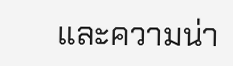และความน่า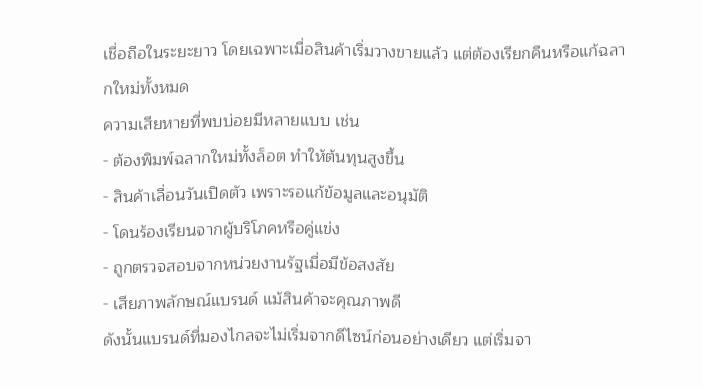เชื่อถือในระยะยาว โดยเฉพาะเมื่อสินค้าเริ่มวางขายแล้ว แต่ต้องเรียกคืนหรือแก้ฉลากใหม่ทั้งหมด
ความเสียหายที่พบบ่อยมีหลายแบบ เช่น
- ต้องพิมพ์ฉลากใหม่ทั้งล็อต ทำให้ต้นทุนสูงขึ้น
- สินค้าเลื่อนวันเปิดตัว เพราะรอแก้ข้อมูลและอนุมัติ
- โดนร้องเรียนจากผู้บริโภคหรือคู่แข่ง
- ถูกตรวจสอบจากหน่วยงานรัฐเมื่อมีข้อสงสัย
- เสียภาพลักษณ์แบรนด์ แม้สินค้าจะคุณภาพดี
ดังนั้นแบรนด์ที่มองไกลจะไม่เริ่มจากดีไซน์ก่อนอย่างเดียว แต่เริ่มจา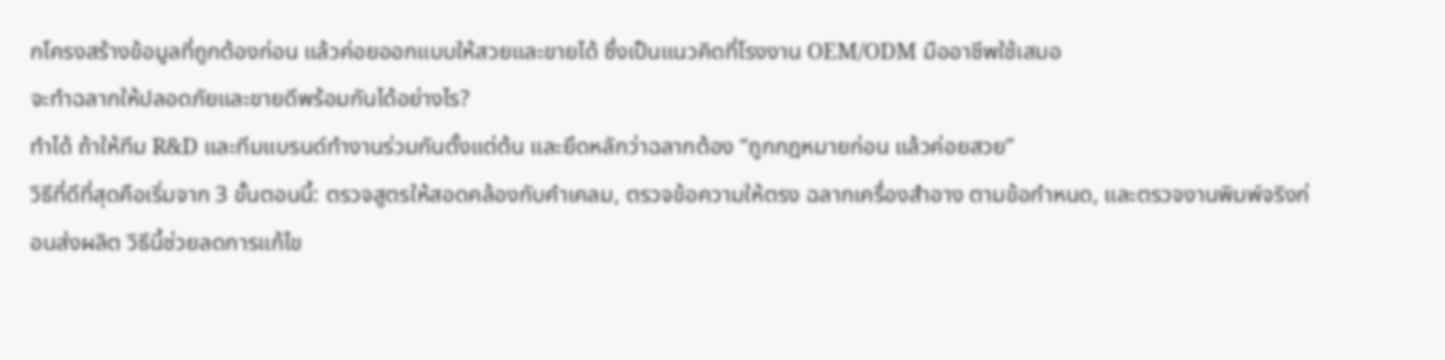กโครงสร้างข้อมูลที่ถูกต้องก่อน แล้วค่อยออกแบบให้สวยและขายได้ ซึ่งเป็นแนวคิดที่โรงงาน OEM/ODM มืออาชีพใช้เสมอ
จะทำฉลากให้ปลอดภัยและขายดีพร้อมกันได้อย่างไร?
ทำได้ ถ้าให้ทีม R&D และทีมแบรนด์ทำงานร่วมกันตั้งแต่ต้น และยึดหลักว่าฉลากต้อง “ถูกกฎหมายก่อน แล้วค่อยสวย”
วิธีที่ดีที่สุดคือเริ่มจาก 3 ขั้นตอนนี้: ตรวจสูตรให้สอดคล้องกับคำเคลม, ตรวจข้อความให้ตรง ฉลากเครื่องสำอาง ตามข้อกำหนด, และตรวจงานพิมพ์จริงก่อนส่งผลิต วิธีนี้ช่วยลดการแก้ไข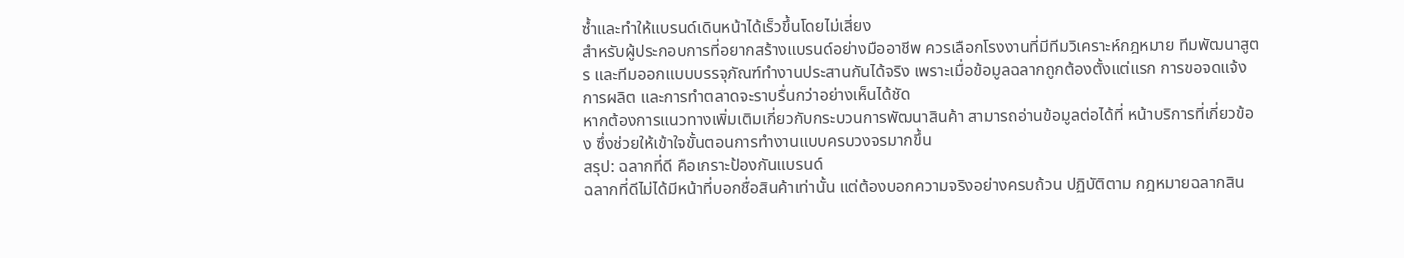ซ้ำและทำให้แบรนด์เดินหน้าได้เร็วขึ้นโดยไม่เสี่ยง
สำหรับผู้ประกอบการที่อยากสร้างแบรนด์อย่างมืออาชีพ ควรเลือกโรงงานที่มีทีมวิเคราะห์กฎหมาย ทีมพัฒนาสูตร และทีมออกแบบบรรจุภัณฑ์ทำงานประสานกันได้จริง เพราะเมื่อข้อมูลฉลากถูกต้องตั้งแต่แรก การขอจดแจ้ง การผลิต และการทำตลาดจะราบรื่นกว่าอย่างเห็นได้ชัด
หากต้องการแนวทางเพิ่มเติมเกี่ยวกับกระบวนการพัฒนาสินค้า สามารถอ่านข้อมูลต่อได้ที่ หน้าบริการที่เกี่ยวข้อง ซึ่งช่วยให้เข้าใจขั้นตอนการทำงานแบบครบวงจรมากขึ้น
สรุป: ฉลากที่ดี คือเกราะป้องกันแบรนด์
ฉลากที่ดีไม่ได้มีหน้าที่บอกชื่อสินค้าเท่านั้น แต่ต้องบอกความจริงอย่างครบถ้วน ปฏิบัติตาม กฎหมายฉลากสิน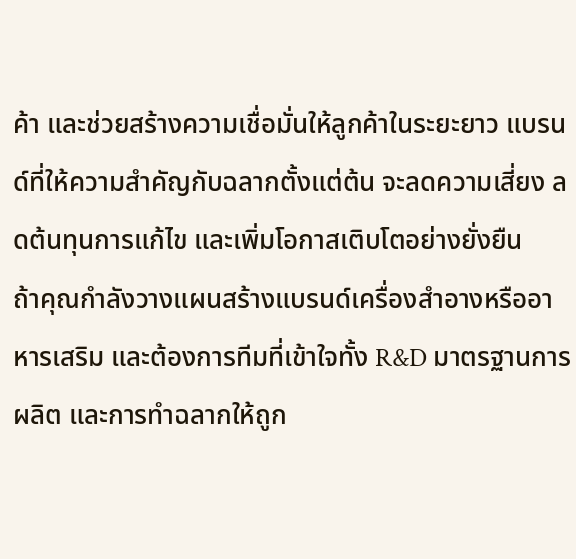ค้า และช่วยสร้างความเชื่อมั่นให้ลูกค้าในระยะยาว แบรนด์ที่ให้ความสำคัญกับฉลากตั้งแต่ต้น จะลดความเสี่ยง ลดต้นทุนการแก้ไข และเพิ่มโอกาสเติบโตอย่างยั่งยืน
ถ้าคุณกำลังวางแผนสร้างแบรนด์เครื่องสำอางหรืออาหารเสริม และต้องการทีมที่เข้าใจทั้ง R&D มาตรฐานการผลิต และการทำฉลากให้ถูก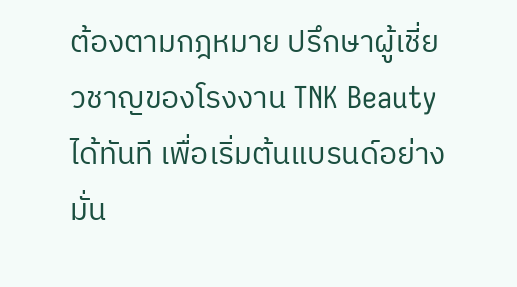ต้องตามกฎหมาย ปรึกษาผู้เชี่ยวชาญของโรงงาน TNK Beauty ได้ทันที เพื่อเริ่มต้นแบรนด์อย่างมั่น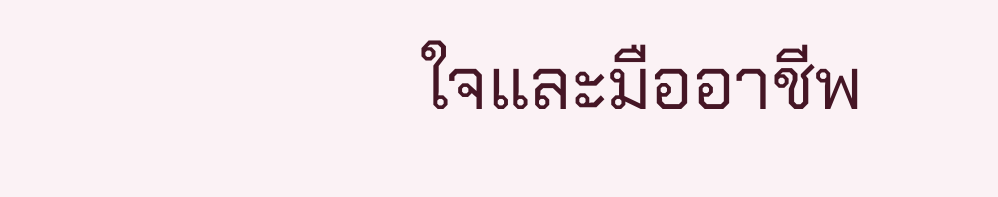ใจและมืออาชีพ